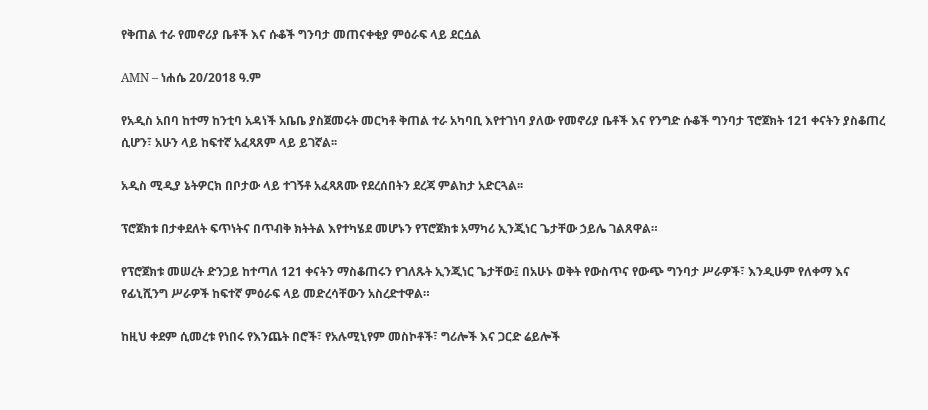የቅጠል ተራ የመኖሪያ ቤቶች እና ሱቆች ግንባታ መጠናቀቂያ ምዕራፍ ላይ ደርሷል

AMN – ነሐሴ 20/2018 ዓ.ም

የአዲስ አበባ ከተማ ከንቲባ አዳነች አቤቤ ያስጀመሩት መርካቶ ቅጠል ተራ አካባቢ እየተገነባ ያለው የመኖሪያ ቤቶች እና የንግድ ሱቆች ግንባታ ፕሮጀክት 121 ቀናትን ያስቆጠረ ሲሆን፣ አሁን ላይ ከፍተኛ አፈጻጸም ላይ ይገኛል፡፡

አዲስ ሚዲያ ኔትዎርክ በቦታው ላይ ተገኝቶ አፈጻጸሙ የደረሰበትን ደረጃ ምልከታ አድርጓል፡፡

ፕሮጀክቱ በታቀደለት ፍጥነትና በጥብቅ ክትትል እየተካሄደ መሆኑን የፕሮጀክቱ አማካሪ ኢንጂነር ጌታቸው ኃይሌ ገልጸዋል።

የፕሮጀክቱ መሠረት ድንጋይ ከተጣለ 121 ቀናትን ማስቆጠሩን የገለጹት ኢንጂነር ጌታቸው፤ በአሁኑ ወቅት የውስጥና የውጭ ግንባታ ሥራዎች፣ እንዲሁም የለቀማ እና የፊኒሺንግ ሥራዎች ከፍተኛ ምዕራፍ ላይ መድረሳቸውን አስረድተዋል።

ከዚህ ቀደም ሲመረቱ የነበሩ የእንጨት በሮች፣ የአሉሚኒየም መስኮቶች፣ ግሪሎች እና ጋርድ ሬይሎች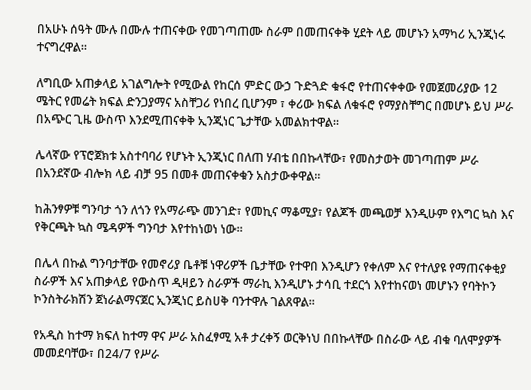በአሁኑ ሰዓት ሙሉ በሙሉ ተጠናቀው የመገጣጠሙ ስራም በመጠናቀቅ ሂደት ላይ መሆኑን አማካሪ ኢንጂነሩ ተናግረዋል።

ለግቢው አጠቃላይ አገልግሎት የሚውል የከርሰ ምድር ውኃ ጉድጓድ ቁፋሮ የተጠናቀቀው የመጀመሪያው 12 ሜትር የመሬት ክፍል ድንጋያማና አስቸጋሪ የነበረ ቢሆንም ፣ ቀሪው ክፍል ለቁፋሮ የማያስቸግር በመሆኑ ይህ ሥራ በአጭር ጊዜ ውስጥ እንደሚጠናቀቅ ኢንጂነር ጌታቸው አመልክተዋል።

ሌላኛው የፕሮጀክቱ አስተባባሪ የሆኑት ኢንጂነር በለጠ ሃብቴ በበኩላቸው፣ የመስታወት መገጣጠም ሥራ በአንደኛው ብሎክ ላይ ብቻ 95 በመቶ መጠናቀቁን አስታውቀዋል።

ከሕንፃዎቹ ግንባታ ጎን ለጎን የአማራጭ መንገድ፣ የመኪና ማቆሚያ፣ የልጆች መጫወቻ እንዲሁም የእግር ኳስ እና የቅርጫት ኳስ ሜዳዎች ግንባታ እየተከነወነ ነው።

በሌላ በኩል ግንባታቸው የመኖሪያ ቤቶቹ ነዋሪዎች ቤታቸው የተዋበ እንዲሆን የቀለም እና የተለያዩ የማጠናቀቂያ ስራዎች እና አጠቃላይ የውስጥ ዲዛይን ስራዎች ማራኪ እንዲሆኑ ታሳቢ ተደርጎ እየተከናወነ መሆኑን የባትኮን ኮንስትራክሽን ጀነራልማናጀር ኢንጂነር ይስሀቅ ባንተዋሉ ገልጸዋል፡፡

የአዲስ ከተማ ክፍለ ከተማ ዋና ሥራ አስፈፃሚ አቶ ታረቀኝ ወርቅነህ በበኩላቸው በስራው ላይ ብቁ ባለሞያዎች መመደባቸው፣ በ24/7 የሥራ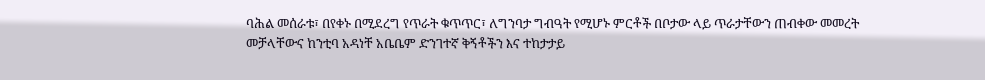ባሕል መሰራቱ፣ በየቀኑ በሚደረግ የጥራት ቁጥጥር፣ ለግንባታ ግብዓት የሚሆኑ ምርቶች በቦታው ላይ ጥራታቸውን ጠብቀው መመረት መቻላቸውና ከንቲባ አዳነቸ አቤቤም ድንገተኛ ቅኝቶችን እና ተከታታይ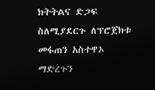ክትትልና ድጋፍ ስለሚያደርጉ ለፕሮጀክቱ መፋጠን አስተዋኦ ማድረጉን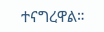ተናግረዋል።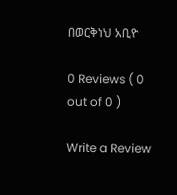በወርቅነህ አቢዮ

0 Reviews ( 0 out of 0 )

Write a Review